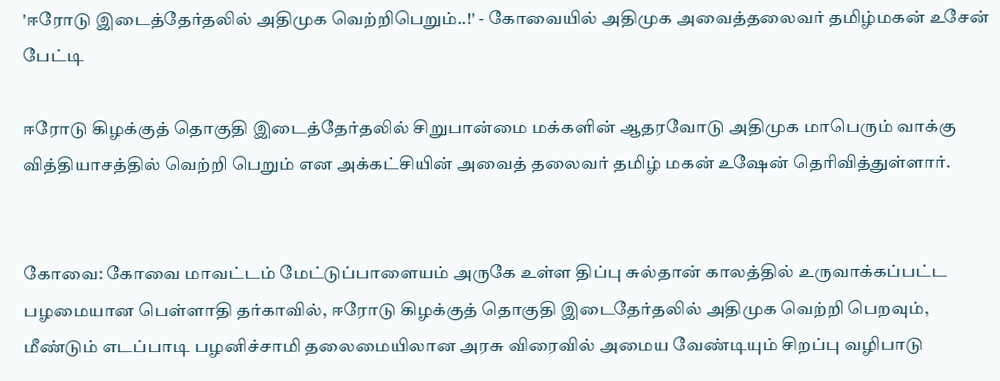'ஈரோடு இடைத்தேர்தலில் அதிமுக வெற்றிபெறும்..!' - கோவையில் அதிமுக அவைத்தலைவர் தமிழ்மகன் உசேன் பேட்டி

ஈரோடு கிழக்குத் தொகுதி இடைத்தேர்தலில் சிறுபான்மை மக்களின் ஆதரவோடு அதிமுக மாபெரும் வாக்கு வித்தியாசத்தில் வெற்றி பெறும் என அக்கட்சியின் அவைத் தலைவர் தமிழ் மகன் உஷேன் தெரிவித்துள்ளார்.


கோவை: கோவை மாவட்டம் மேட்டுப்பாளையம் அருகே உள்ள திப்பு சுல்தான் காலத்தில் உருவாக்கப்பட்ட பழமையான பெள்ளாதி தர்காவில், ஈரோடு கிழக்குத் தொகுதி இடைதேர்தலில் அதிமுக வெற்றி பெறவும், மீண்டும் எடப்பாடி பழனிச்சாமி தலைமையிலான அரசு விரைவில் அமைய வேண்டியும் சிறப்பு வழிபாடு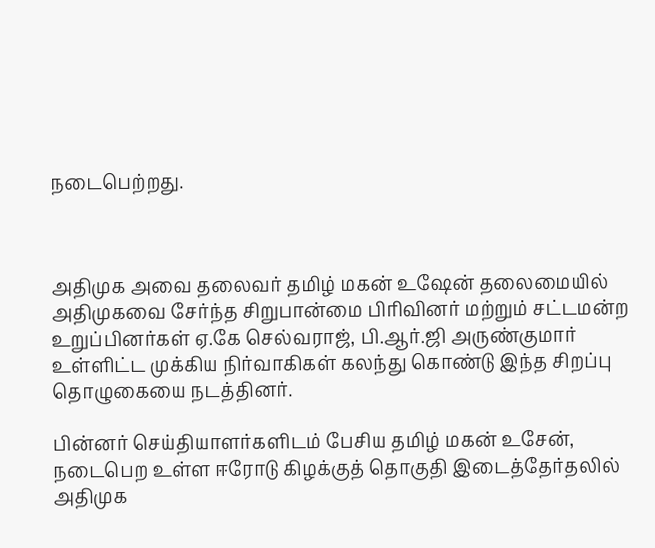நடைபெற்றது.



அதிமுக அவை தலைவர் தமிழ் மகன் உஷேன் தலைமையில் அதிமுகவை சேர்ந்த சிறுபான்மை பிரிவினர் மற்றும் சட்டமன்ற உறுப்பினர்கள் ஏ.கே செல்வராஜ், பி.ஆர்.ஜி அருண்குமார் உள்ளிட்ட முக்கிய நிர்வாகிகள் கலந்து கொண்டு இந்த சிறப்பு தொழுகையை நடத்தினர்.

பின்னர் செய்தியாளர்களிடம் பேசிய தமிழ் மகன் உசேன், நடைபெற உள்ள ஈரோடு கிழக்குத் தொகுதி இடைத்தேர்தலில் அதிமுக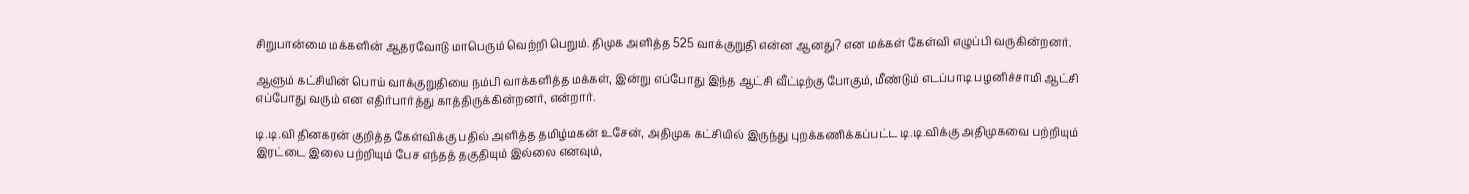சிறுபான்மை மக்களின் ஆதரவோடு மாபெரும் வெற்றி பெறும். திமுக அளித்த 525 வாக்குறுதி என்ன ஆனது? என மக்கள் கேள்வி எழுப்பி வருகின்றனர்.

ஆளும் கட்சியின் பொய் வாக்குறுதியை நம்பி வாக்களித்த மக்கள், இன்று எப்போது இந்த ஆட்சி வீட்டிற்கு போகும், மீண்டும் எடப்பாடி பழனிச்சாமி ஆட்சி எப்போது வரும் என எதிர்பார்த்து காத்திருக்கின்றனர், என்றார்.

டி.டி.வி தினகரன் குறித்த கேள்விக்கு பதில் அளித்த தமிழ்மகன் உசேன், அதிமுக கட்சியில் இருந்து புறக்கணிக்கப்பட்ட டி.டி.விக்கு அதிமுகவை பற்றியும் இரட்டை இலை பற்றியும் பேச எந்தத் தகுதியும் இல்லை எனவும்,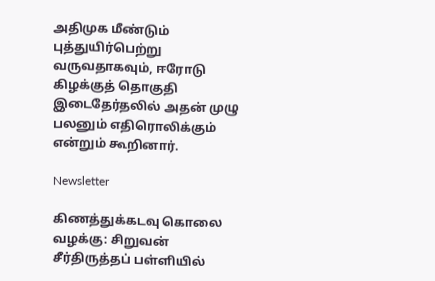அதிமுக மீண்டும் புத்துயிர்பெற்று வருவதாகவும், ஈரோடு கிழக்குத் தொகுதி இடைதேர்தலில் அதன் முழு பலனும் எதிரொலிக்கும் என்றும் கூறினார்.

Newsletter

கிணத்துக்கடவு கொலை வழக்கு: சிறுவன் சீர்திருத்தப் பள்ளியில்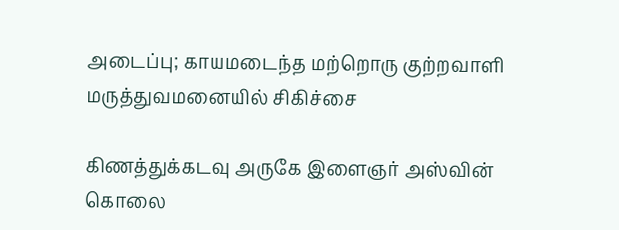அடைப்பு; காயமடைந்த மற்றொரு குற்றவாளி மருத்துவமனையில் சிகிச்சை

கிணத்துக்கடவு அருகே இளைஞர் அஸ்வின் கொலை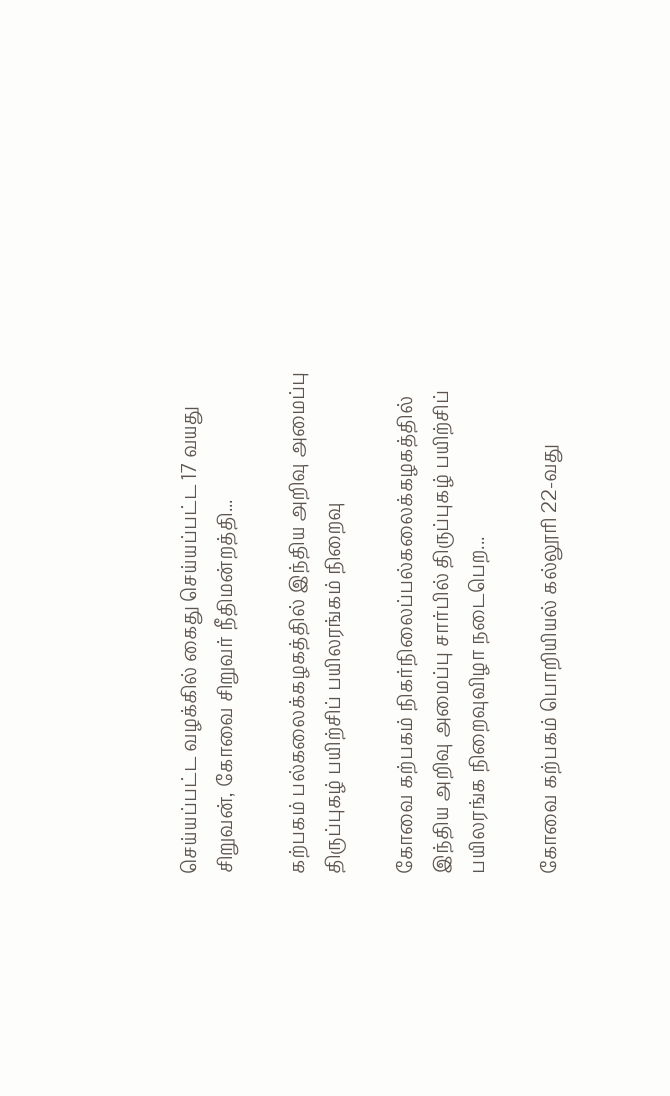செய்யப்பட்ட வழக்கில் கைது செய்யப்பட்ட 17 வயது சிறுவன், கோவை சிறுவர் நீதிமன்றத்தி...

கற்பகம் பல்கலைக்கழகத்தில் இந்திய அறிவு அமைப்பு திருப்புகழ் பயிற்சிப் பயிலரங்கம் நிறைவு

கோவை கற்பகம் நிகர்நிலைப்பல்கலைக்கழகத்தில் இந்திய அறிவு அமைப்பு சார்பில் திருப்புகழ் பயிற்சிப் பயிலரங்க நிறைவுவிழா நடைபெற...

கோவை கற்பகம் பொறியியல் கல்லூரி 22-வது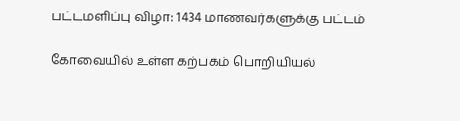பட்டமளிப்பு விழா: 1434 மாணவர்களுக்கு பட்டம்

கோவையில் உள்ள கற்பகம் பொறியியல்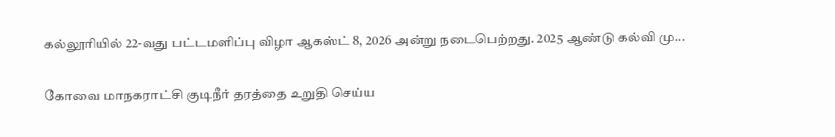கல்லூரியில் 22-வது பட்டமளிப்பு விழா ஆகஸ்ட் 8, 2026 அன்று நடைபெற்றது. 2025 ஆண்டு கல்வி மு...

கோவை மாநகராட்சி குடிநீர் தரத்தை உறுதி செய்ய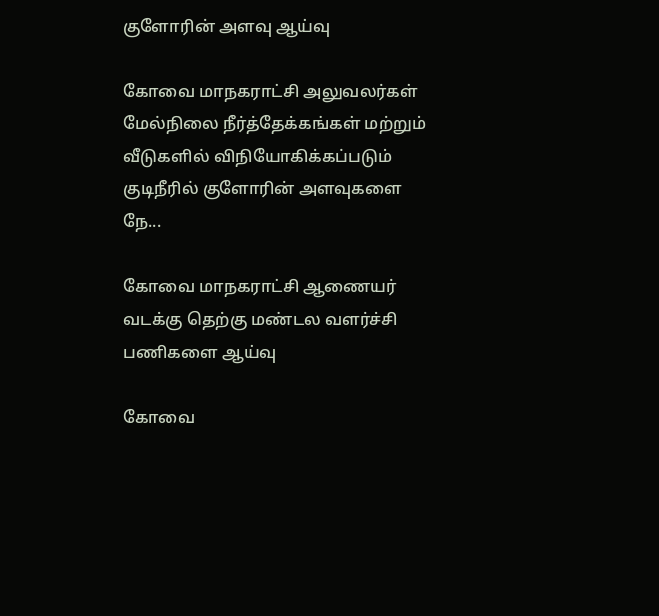குளோரின் அளவு ஆய்வு

கோவை மாநகராட்சி அலுவலர்கள் மேல்நிலை நீர்த்தேக்கங்கள் மற்றும் வீடுகளில் விநியோகிக்கப்படும் குடிநீரில் குளோரின் அளவுகளை நே...

கோவை மாநகராட்சி ஆணையர் வடக்கு தெற்கு மண்டல வளர்ச்சி பணிகளை ஆய்வு

கோவை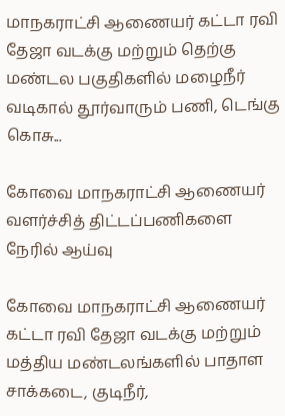மாநகராட்சி ஆணையர் கட்டா ரவி தேஜா வடக்கு மற்றும் தெற்கு மண்டல பகுதிகளில் மழைநீர் வடிகால் தூர்வாரும் பணி, டெங்கு கொசு...

கோவை மாநகராட்சி ஆணையர் வளர்ச்சித் திட்டப்பணிகளை நேரில் ஆய்வு

கோவை மாநகராட்சி ஆணையர் கட்டா ரவி தேஜா வடக்கு மற்றும் மத்திய மண்டலங்களில் பாதாள சாக்கடை, குடிநீர்,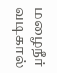மழைநீர் வடிகால்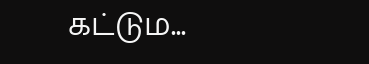கட்டும...